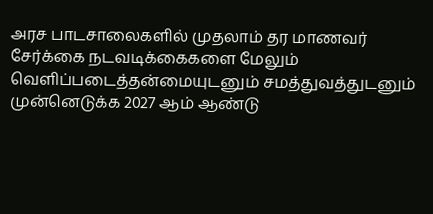அரச பாடசாலைகளில் முதலாம் தர மாணவர் சேர்க்கை நடவடிக்கைகளை மேலும் வெளிப்படைத்தன்மையுடனும் சமத்துவத்துடனும் முன்னெடுக்க 2027 ஆம் ஆண்டு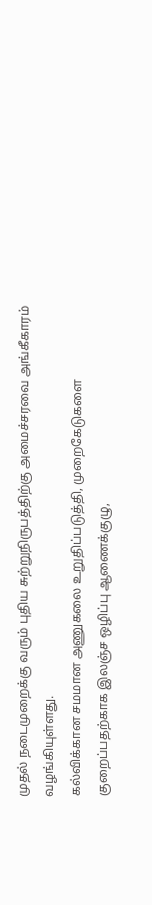முதல் நடைமுறைக்கு வரும் புதிய சுற்றுநிருபத்திற்கு அமைச்சரவை அங்கீகாரம் வழங்கியுள்ளது.
கல்விக்கான சமமான அணுகலை உறுதிப்படுத்தி, முறைகேடுகளை குறைப்பதற்காக இலஞ்ச ஒழிப்பு ஆணைக்குழு,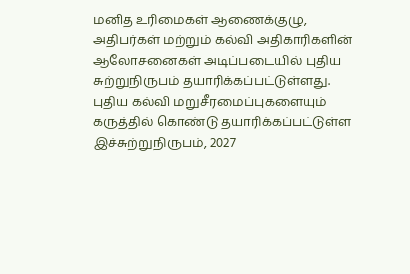மனித உரிமைகள் ஆணைக்குழு, அதிபர்கள் மற்றும் கல்வி அதிகாரிகளின் ஆலோசனைகள் அடிப்படையில் புதிய சுற்றுநிருபம் தயாரிக்கப்பட்டுள்ளது.
புதிய கல்வி மறுசீரமைப்புகளையும் கருத்தில் கொண்டு தயாரிக்கப்பட்டுள்ள இச்சுற்றுநிருபம், 2027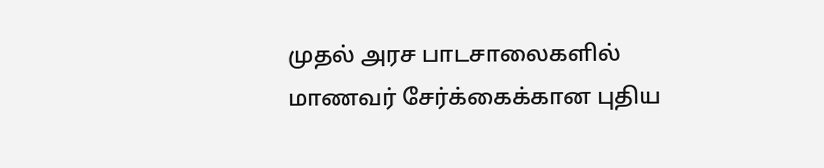முதல் அரச பாடசாலைகளில் மாணவர் சேர்க்கைக்கான புதிய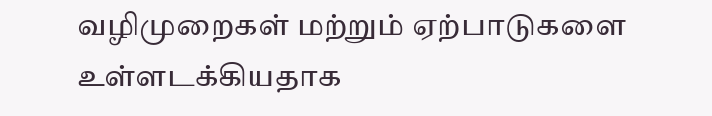வழிமுறைகள் மற்றும் ஏற்பாடுகளை உள்ளடக்கியதாக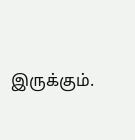இருக்கும்.